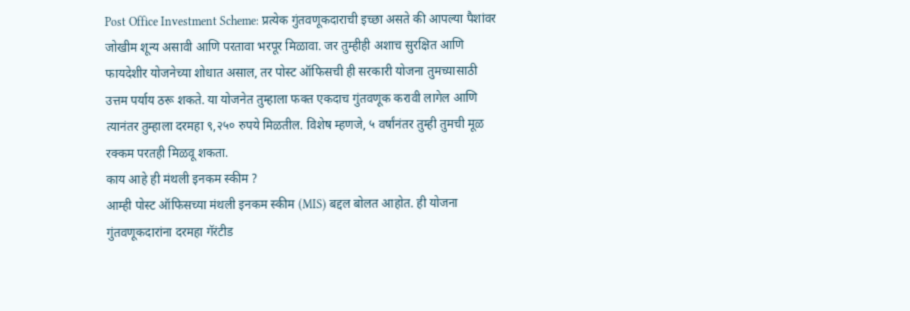Post Office Investment Scheme: प्रत्येक गुंतवणूकदाराची इच्छा असते की आपल्या पैशांवर जोखीम शून्य असावी आणि परतावा भरपूर मिळावा. जर तुम्हीही अशाच सुरक्षित आणि फायदेशीर योजनेच्या शोधात असाल, तर पोस्ट ऑफिसची ही सरकारी योजना तुमच्यासाठी उत्तम पर्याय ठरू शकते. या योजनेत तुम्हाला फक्त एकदाच गुंतवणूक करावी लागेल आणि त्यानंतर तुम्हाला दरमहा ९,२५० रुपये मिळतील. विशेष म्हणजे, ५ वर्षांनंतर तुम्ही तुमची मूळ रक्कम परतही मिळवू शकता.
काय आहे ही मंथली इनकम स्कीम ?
आम्ही पोस्ट ऑफिसच्या मंथली इनकम स्कीम (MIS) बद्दल बोलत आहोत. ही योजना गुंतवणूकदारांना दरमहा गॅरंटीड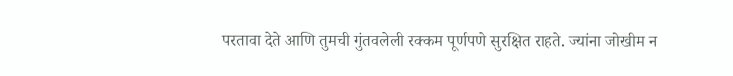परतावा देते आणि तुमची गुंतवलेली रक्कम पूर्णपणे सुरक्षित राहते. ज्यांना जोखीम न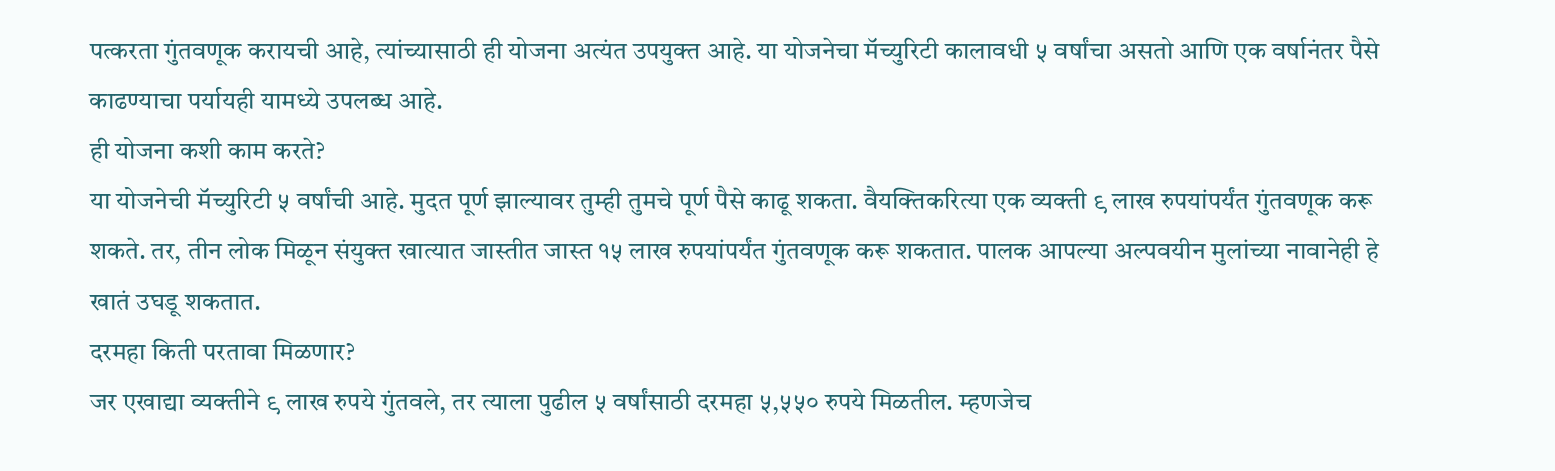पत्करता गुंतवणूक करायची आहे, त्यांच्यासाठी ही योजना अत्यंत उपयुक्त आहे. या योजनेचा मॅच्युरिटी कालावधी ५ वर्षांचा असतो आणि एक वर्षानंतर पैसे काढण्याचा पर्यायही यामध्ये उपलब्ध आहे.
ही योजना कशी काम करते?
या योजनेची मॅच्युरिटी ५ वर्षांची आहे. मुदत पूर्ण झाल्यावर तुम्ही तुमचे पूर्ण पैसे काढू शकता. वैयक्तिकरित्या एक व्यक्ती ९ लाख रुपयांपर्यंत गुंतवणूक करू शकते. तर, तीन लोक मिळून संयुक्त खात्यात जास्तीत जास्त १५ लाख रुपयांपर्यंत गुंतवणूक करू शकतात. पालक आपल्या अल्पवयीन मुलांच्या नावानेही हे खातं उघडू शकतात.
दरमहा किती परतावा मिळणार?
जर एखाद्या व्यक्तीने ९ लाख रुपये गुंतवले, तर त्याला पुढील ५ वर्षांसाठी दरमहा ५,५५० रुपये मिळतील. म्हणजेच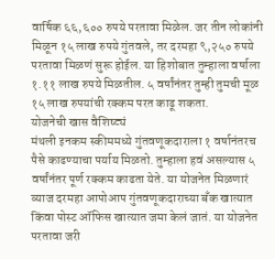वार्षिक ६६,६०० रुपये परतावा मिळेल. जर तीन लोकांनी मिळून १५ लाख रुपये गुंतवले, तर दरमहा ९,२५० रुपये परतावा मिळणं सुरू होईल. या हिशोबात तुम्हाला वर्षाला १.११ लाख रुपये मिळतील. ५ वर्षांनंतर तुम्ही तुमची मूळ १५ लाख रुपयांची रक्कम परत काढू शकता.
योजनेची खास वैशिष्ट्यं
मंथली इनकम स्कीममध्ये गुंतवणूकदाराला १ वर्षानंतरच पैसे काढण्याचा पर्याय मिळतो. तुम्हाला हवं असल्यास ५ वर्षांनंतर पूर्ण रक्कम काढता येते. या योजनेत मिळणारं व्याज दरमहा आपोआप गुंतवणूकदाराच्या बँक खात्यात किंवा पोस्ट ऑफिस खात्यात जमा केलं जातं. या योजनेत परतावा जरी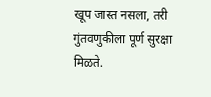खूप जास्त नसला, तरी गुंतवणुकीला पूर्ण सुरक्षा मिळते.